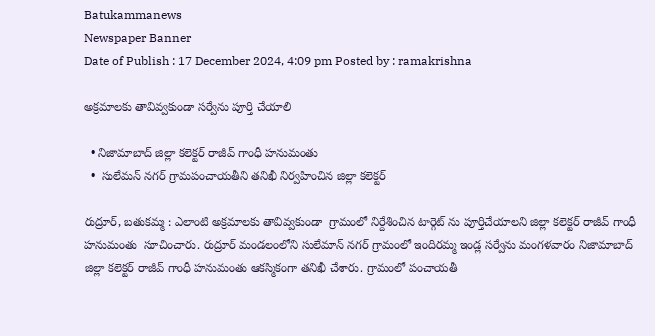Batukammanews
Newspaper Banner
Date of Publish : 17 December 2024, 4:09 pm Posted by : ramakrishna

అక్రమాలకు తావివ్వకుండా సర్వేను పూర్తి చేయాలి

  • నిజామాబాద్ జిల్లా కలెక్టర్ రాజీవ్ గాంధీ హనుమంతు
  •  సులేమన్ నగర్ గ్రామపంచాయతీని తనిఖీ నిర్వహించిన జిల్లా కలెక్టర్

రుద్రూర్, బతుకమ్మ : ఎలాంటి అక్రమాలకు తావివ్వకుండా  గ్రామంలో నిర్దేశించిన టార్గెట్ ను పూర్తిచేయాలని జిల్లా కలెక్టర్ రాజీవ్ గాంధీ హనుమంతు  సూచించారు. రుద్రూర్ మండలంలోని సులేమాన్ నగర్ గ్రామంలో ఇందిరమ్మ ఇండ్ల సర్వేను మంగళవారం నిజామాబాద్ జిల్లా కలెక్టర్ రాజీవ్ గాంధీ హనుమంతు ఆకస్మికంగా తనిఖీ చేశారు. గ్రామంలో పంచాయతీ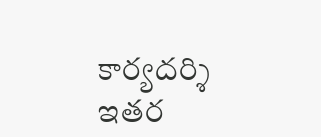కార్యదర్శి ఇతర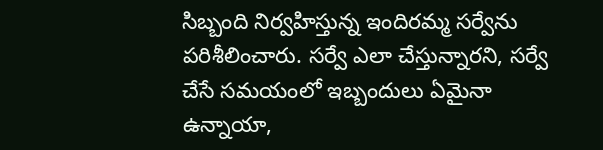సిబ్బంది నిర్వహిస్తున్న ఇందిరమ్మ సర్వేను పరిశీలించారు. సర్వే ఎలా చేస్తున్నారని, సర్వే చేసే సమయంలో ఇబ్బందులు ఏమైనా ఉన్నాయా,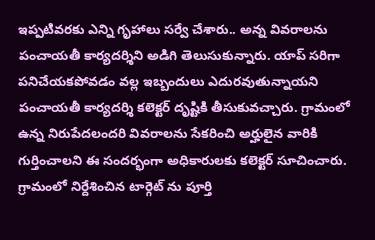ఇప్పటివరకు ఎన్ని గృహాలు సర్వే చేశారు.. అన్న వివరాలను పంచాయతీ కార్యదర్శిని అడిగి తెలుసుకున్నారు. యాప్ సరిగా పనిచేయకపోవడం వల్ల ఇబ్బందులు ఎదురవుతున్నాయని పంచాయతీ కార్యదర్శి కలెక్టర్ దృష్టికి తీసుకువచ్చారు. గ్రామంలో ఉన్న నిరుపేదలందరి వివరాలను సేకరించి అర్హులైన వారికి గుర్తించాలని ఈ సందర్భంగా అధికారులకు కలెక్టర్ సూచించారు. గ్రామంలో నిర్దేశించిన టార్గెట్ ను పూర్తి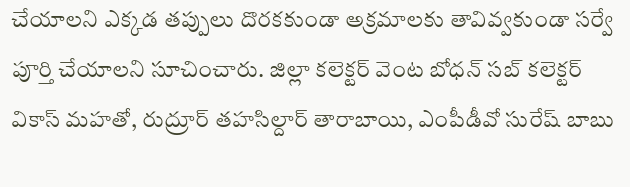చేయాలని ఎక్కడ తప్పులు దొరకకుండా అక్రమాలకు తావివ్వకుండా సర్వే పూర్తి చేయాలని సూచించారు. జిల్లా కలెక్టర్ వెంట బోధన్ సబ్ కలెక్టర్ వికాస్ మహతో, రుద్రూర్ తహసిల్దార్ తారాబాయి, ఎంపీడీవో సురేష్ బాబు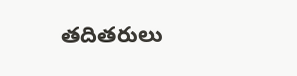తదితరులు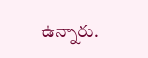ఉన్నారు.